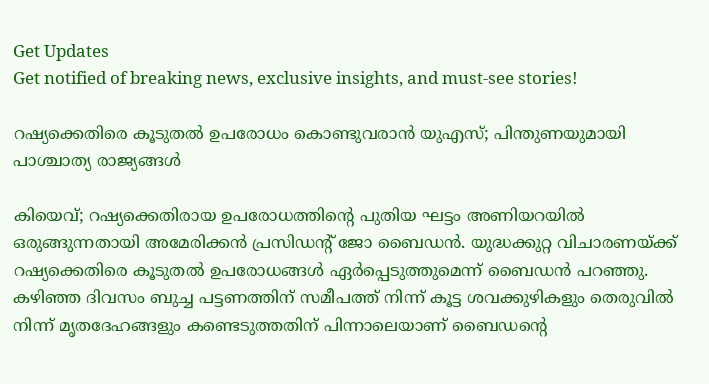Get Updates
Get notified of breaking news, exclusive insights, and must-see stories!

റഷ്യക്കെതിരെ കൂടുതൽ ഉപരോധം കൊണ്ടുവരാൻ യുഎസ്; പിന്തുണയുമായി പാശ്ചാത്യ രാജ്യങ്ങൾ

കിയെവ്; റഷ്യക്കെതിരായ ഉപരോധത്തിന്റെ പുതിയ ഘട്ടം അണിയറയിൽ ഒരുങ്ങുന്നതായി അമേരിക്കൻ പ്രസിഡന്റ് ജോ ബൈഡൻ. യുദ്ധക്കുറ്റ വിചാരണയ്ക്ക് റഷ്യക്കെതിരെ കൂടുതൽ ഉപരോധങ്ങൾ ഏർപ്പെടുത്തുമെന്ന് ബൈഡൻ പറഞ്ഞു. കഴിഞ്ഞ ദിവസം ബുച്ച പട്ടണത്തിന് സമീപത്ത് നിന്ന് കൂട്ട ശവക്കുഴികളും തെരുവിൽ നിന്ന് മൃതദേഹങ്ങളും കണ്ടെടുത്തതിന് പിന്നാലെയാണ് ബൈഡന്റെ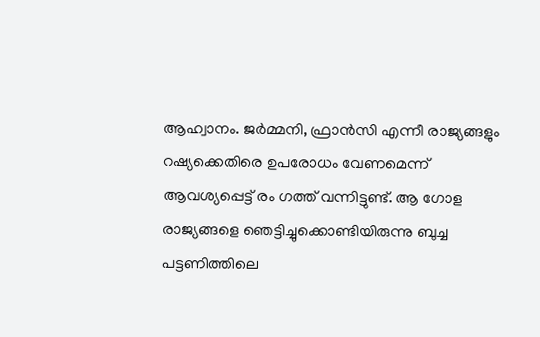ആഹ്വാനം. ജർമ്മനി, ഫ്രാൻസി എന്നീ രാജ്യങ്ങളും റഷ്യക്കെതിരെ ഉപരോധം വേണമെന്ന് ആവശ്യപ്പെട്ട് രം ഗത്ത് വന്നിട്ടുണ്ട്. ആ ഗോള രാജ്യങ്ങളെ ഞെട്ടിച്ചുക്കൊണ്ടിയിരുന്നു ബുച്ച പട്ടണിത്തിലെ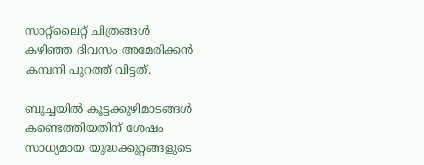സാറ്റ്ലൈറ്റ് ചിത്രങ്ങൾ കഴിഞ്ഞ ദിവസം അമേരിക്കൻ കമ്പനി പുറത്ത് വിട്ടത്.

ബുച്ചയിൽ കൂട്ടക്കുഴിമാടങ്ങൾ കണ്ടെത്തിയതിന് ശേഷം സാധ്യമായ യുദ്ധക്കുറ്റങ്ങളുടെ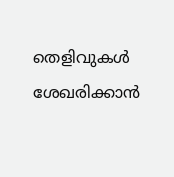തെളിവുകൾ ശേഖരിക്കാൻ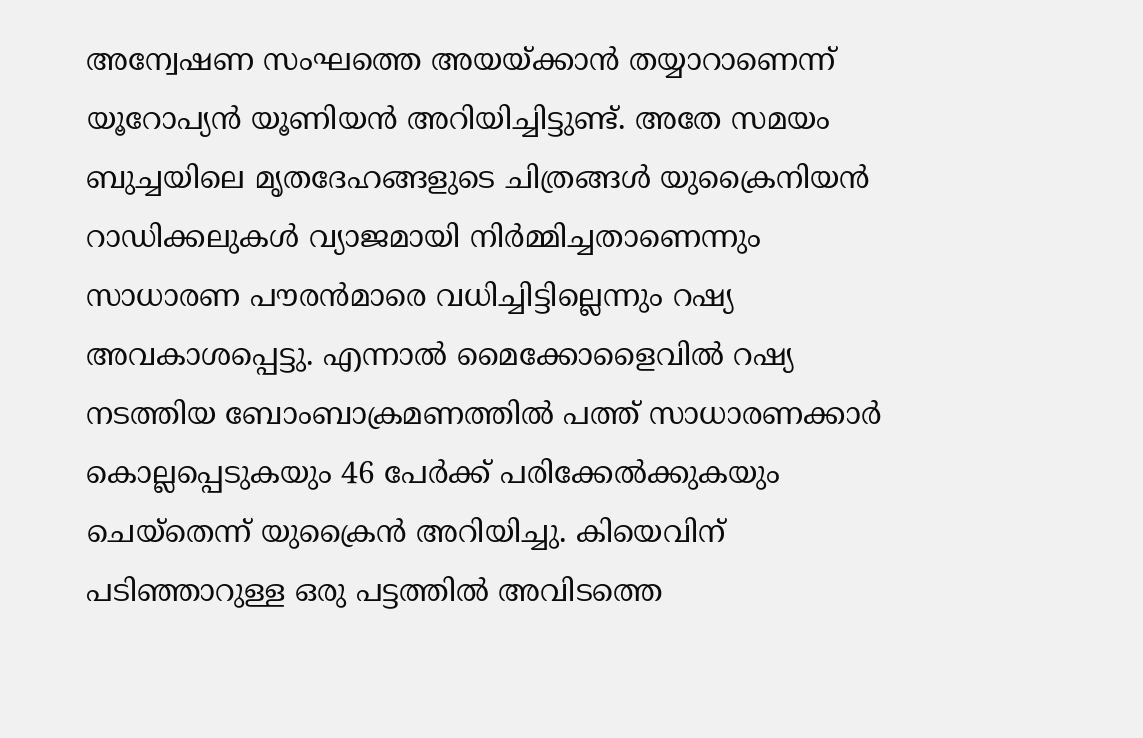അന്വേഷണ സംഘത്തെ അയയ്ക്കാൻ തയ്യാറാണെന്ന് യൂറോപ്യൻ യൂണിയൻ അറിയിച്ചിട്ടുണ്ട്. അതേ സമയം ബുച്ചയിലെ മൃതദേഹങ്ങളുടെ ചിത്രങ്ങൾ യുക്രൈനിയൻ റാഡിക്കലുകൾ വ്യാജമായി നിർമ്മിച്ചതാണെന്നും സാധാരണ പൗരൻമാരെ വധിച്ചിട്ടില്ലെന്നും റഷ്യ അവകാശപ്പെട്ടു. എന്നാൽ മൈക്കോളൈവിൽ റഷ്യ നടത്തിയ ബോംബാക്രമണത്തിൽ പത്ത് സാധാരണക്കാർ കൊല്ലപ്പെടുകയും 46 പേർക്ക് പരിക്കേൽക്കുകയും ചെയ്തെന്ന് യുക്രൈൻ അറിയിച്ചു. കിയെവിന് പടിഞ്ഞാറുള്ള ഒരു പട്ടത്തിൽ അവിടത്തെ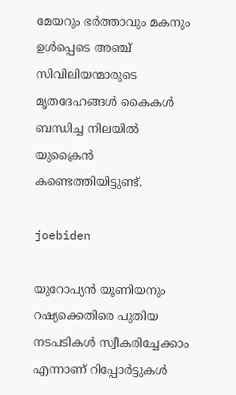മേയറും ഭർത്താവും മകനും ഉൾപ്പെടെ അഞ്ച് സിവിലിയന്മാരുടെ മൃതദേഹങ്ങൾ കൈകൾ ബന്ധിച്ച നിലയിൽ യുക്രൈൻ കണ്ടെത്തിയിട്ടുണ്ട്.

joebiden

യുറോപ്യൻ യൂണിയനും റഷ്യക്കെതിരെ പുതിയ നടപടികൾ സ്വീകരിച്ചേക്കാം എന്നാണ് റിപ്പോർട്ടുകൾ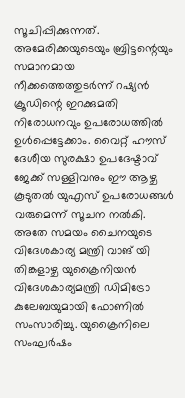സൂചിപ്പിക്കുന്നത്. അമേരിക്കയുടെയും ബ്രിട്ടന്റെയും സമാനമായ നീക്കത്തെത്തുടർന്ന് റഷ്യൻ ക്രൂഡിന്റെ ഇറക്കുമതി നിരോധനവും ഉപരോധത്തിൽ ഉൾപ്പെട്ടേക്കാം. വൈറ്റ് ഹൗസ് ദേശീയ സുരക്ഷാ ഉപദേഷ്ടാവ് ജേക്ക് സള്ളിവനും ഈ ആഴ്ച കൂടുതൽ യുഎസ് ഉപരോധങ്ങൾ വരുമെന്ന് സൂചന നൽകി. അതേ സമയം ചൈനയുടെ വിദേശകാര്യ മന്ത്രി വാങ് യി തിങ്കളാഴ്ച യുക്രൈനിയൻ വിദേശകാര്യമന്ത്രി ഡിമിട്രോ കുലേബയുമായി ഫോണിൽ സംസാരിച്ചു. യുക്രൈനിലെ സംഘർഷം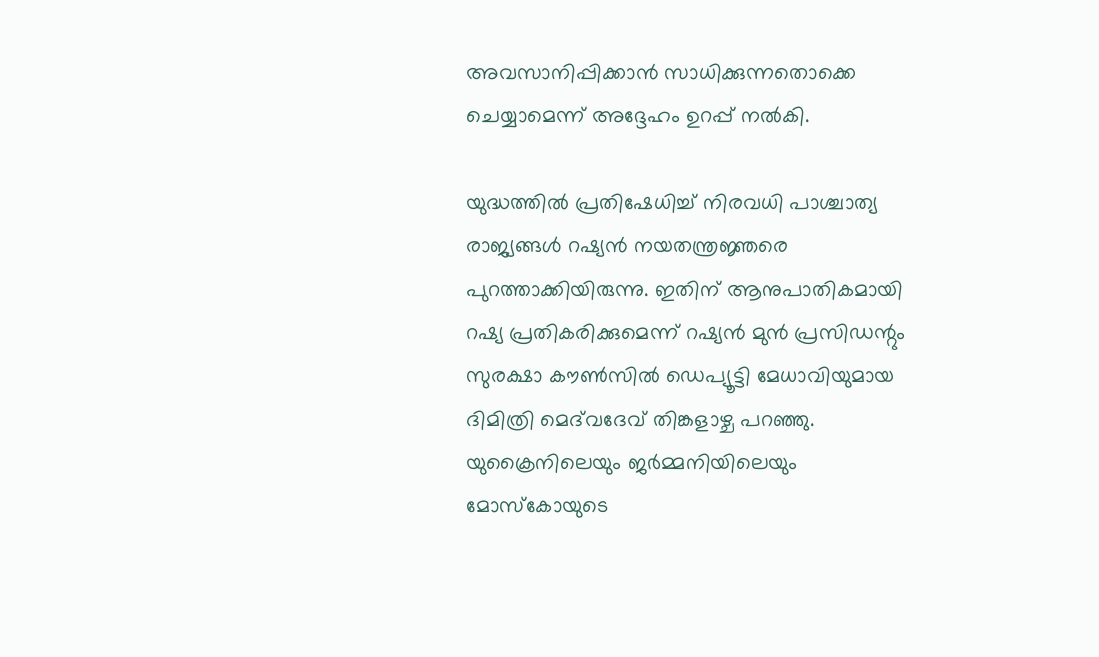അവസാനിപ്പിക്കാൻ സാധിക്കുന്നതൊക്കെ ചെയ്യാമെന്ന് അദ്ദേഹം ഉറപ്പ് നൽകി.

യുദ്ധത്തിൽ പ്രതിഷേധിച്ച് നിരവധി പാശ്ചാത്യ രാജ്യങ്ങൾ റഷ്യൻ നയതന്ത്രജ്ഞരെ പുറത്താക്കിയിരുന്നു. ഇതിന് ആനുപാതികമായി റഷ്യ പ്രതികരിക്കുമെന്ന് റഷ്യൻ മുൻ പ്രസിഡന്റും സുരക്ഷാ കൗൺസിൽ ഡെപ്യൂട്ടി മേധാവിയുമായ ദിമിത്രി മെദ്‌വദേവ് തിങ്കളാഴ്ച പറഞ്ഞു. യുക്രൈനിലെയും ജർമ്മനിയിലെയും മോസ്കോയുടെ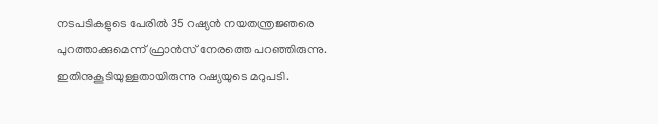നടപടികളുടെ പേരിൽ 35 റഷ്യൻ നയതന്ത്രജ്ഞരെ പുറത്താക്കുമെന്ന് ഫ്രാൻസ് നേരത്തെ പറഞ്ഞിരുന്നു. ഇതിനുകൂടിയുള്ളതായിരുന്നു റഷ്യയുടെ മറുപടി.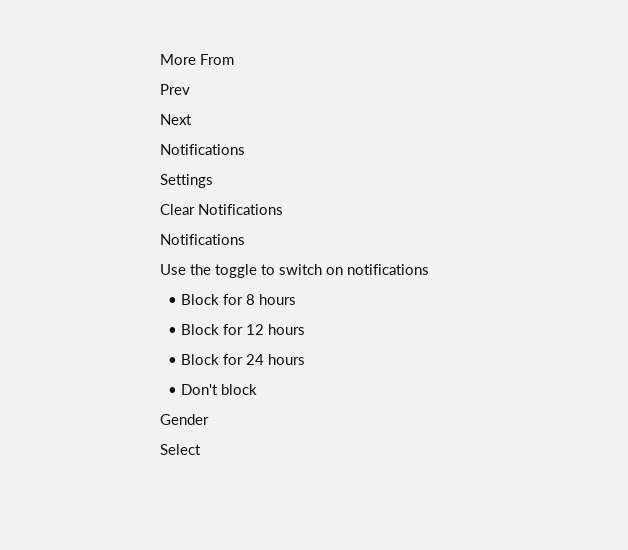More From
Prev
Next
Notifications
Settings
Clear Notifications
Notifications
Use the toggle to switch on notifications
  • Block for 8 hours
  • Block for 12 hours
  • Block for 24 hours
  • Don't block
Gender
Select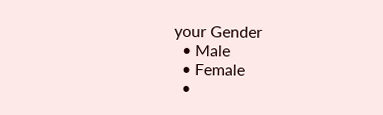your Gender
  • Male
  • Female
  •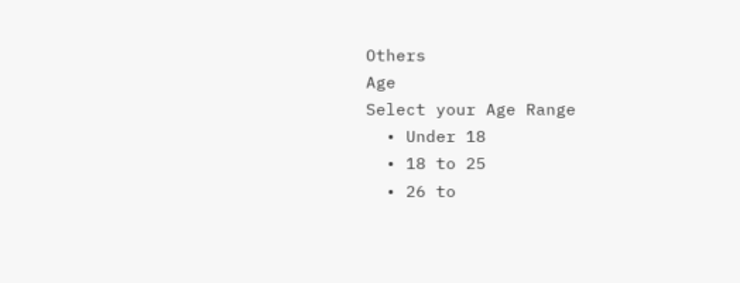Others
Age
Select your Age Range
  • Under 18
  • 18 to 25
  • 26 to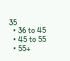35
  • 36 to 45
  • 45 to 55
  • 55+